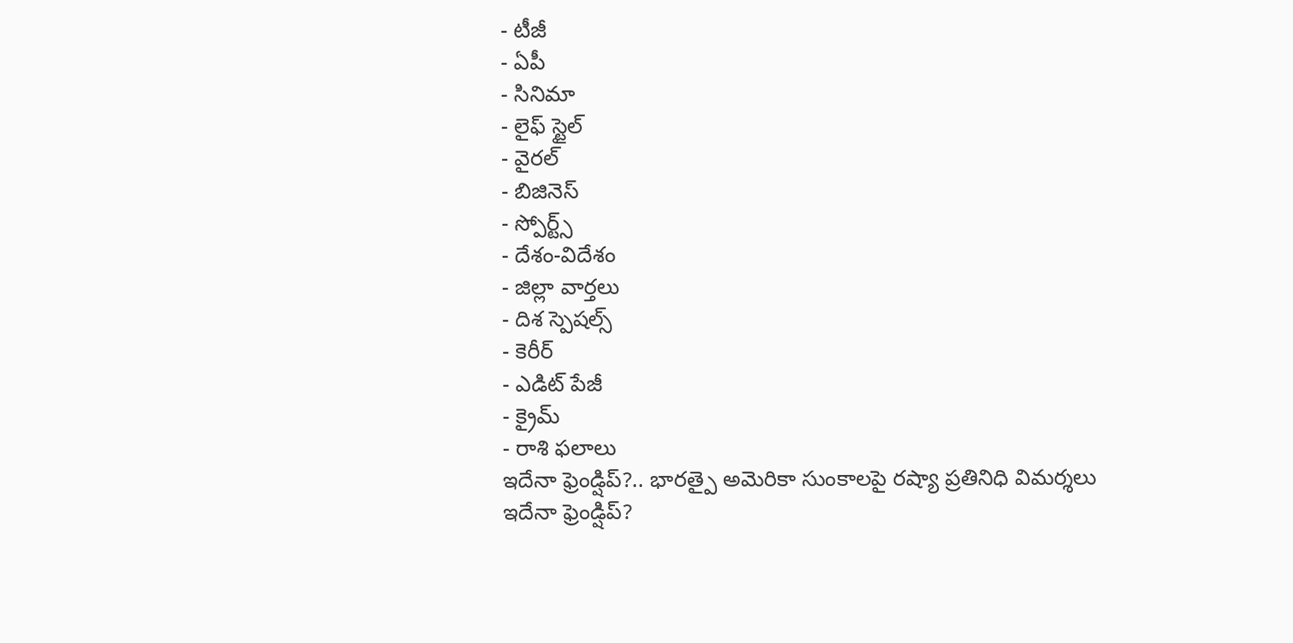- టీజీ
- ఏపీ
- సినిమా
- లైఫ్ స్టైల్
- వైరల్
- బిజినెస్
- స్పోర్ట్స్
- దేశం-విదేశం
- జిల్లా వార్తలు
- దిశ స్పెషల్స్
- కెరీర్
- ఎడిట్ పేజీ
- క్రైమ్
- రాశి ఫలాలు
ఇదేనా ఫ్రెండ్షిప్?.. భారత్పై అమెరికా సుంకాలపై రష్యా ప్రతినిధి విమర్శలు
ఇదేనా ఫ్రెండ్షిప్?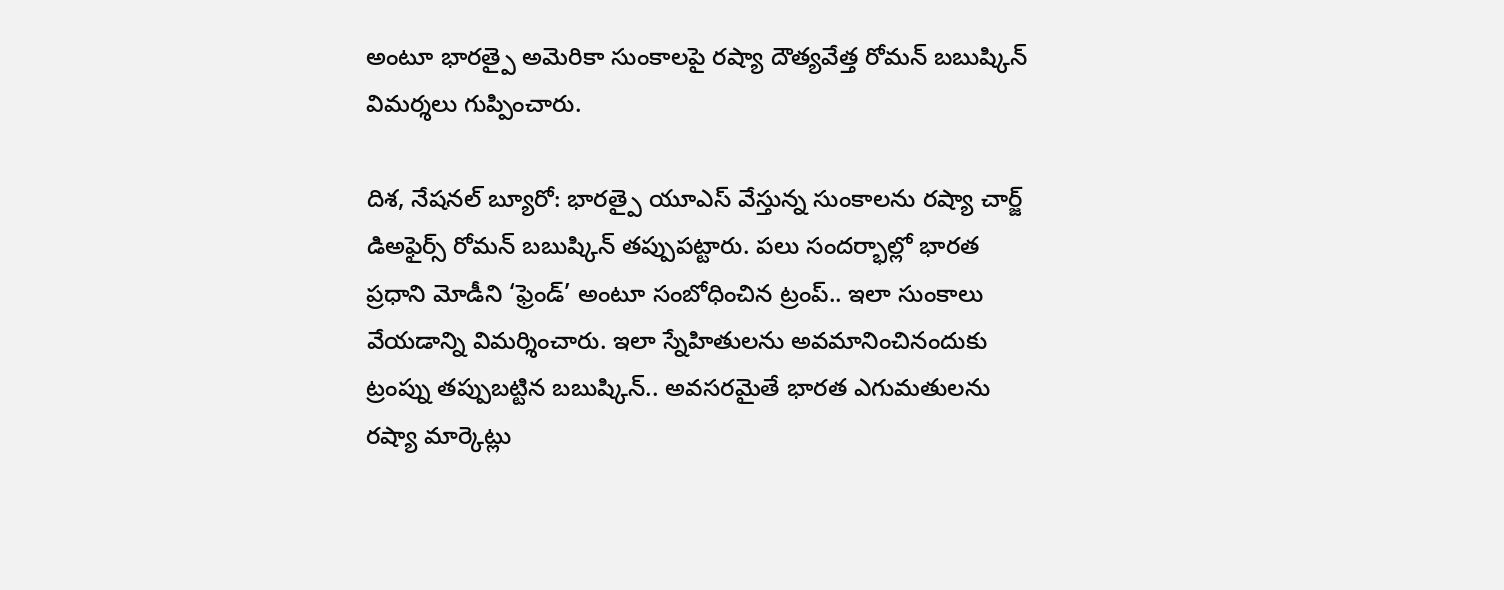అంటూ భారత్పై అమెరికా సుంకాలపై రష్యా దౌత్యవేత్త రోమన్ బబుష్కిన్ విమర్శలు గుప్పించారు.

దిశ, నేషనల్ బ్యూరో: భారత్పై యూఎస్ వేస్తున్న సుంకాలను రష్యా చార్జ్ డిఅఫైర్స్ రోమన్ బబుష్కిన్ తప్పుపట్టారు. పలు సందర్భాల్లో భారత ప్రధాని మోడీని ‘ఫ్రెండ్’ అంటూ సంబోధించిన ట్రంప్.. ఇలా సుంకాలు వేయడాన్ని విమర్శించారు. ఇలా స్నేహితులను అవమానించినందుకు ట్రంప్ను తప్పుబట్టిన బబుష్కిన్.. అవసరమైతే భారత ఎగుమతులను రష్యా మార్కెట్లు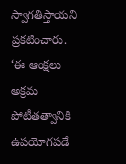స్వాగతిస్తాయని ప్రకటించారు. ‘ఈ ఆంక్షలు అక్రమ పోటీతత్వానికి ఉపయోగపడే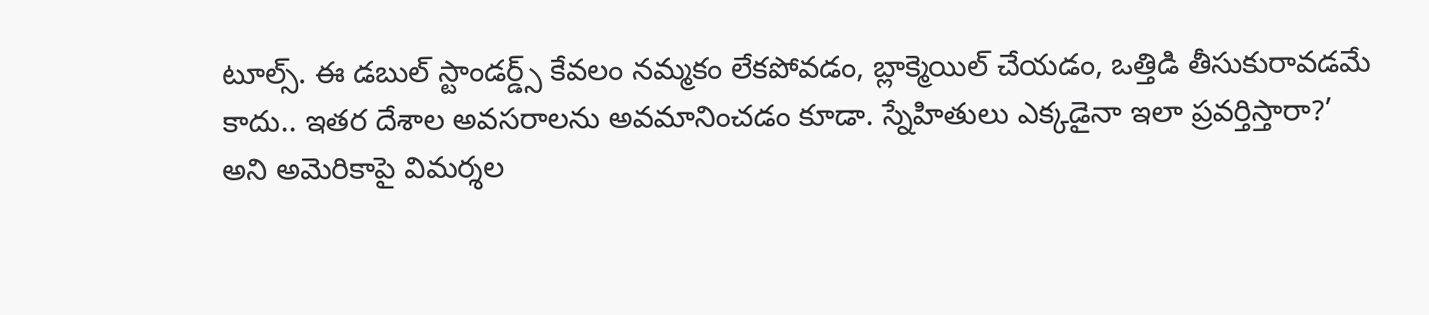టూల్స్. ఈ డబుల్ స్టాండర్డ్స్ కేవలం నమ్మకం లేకపోవడం, బ్లాక్మెయిల్ చేయడం, ఒత్తిడి తీసుకురావడమే కాదు.. ఇతర దేశాల అవసరాలను అవమానించడం కూడా. స్నేహితులు ఎక్కడైనా ఇలా ప్రవర్తిస్తారా?’ అని అమెరికాపై విమర్శల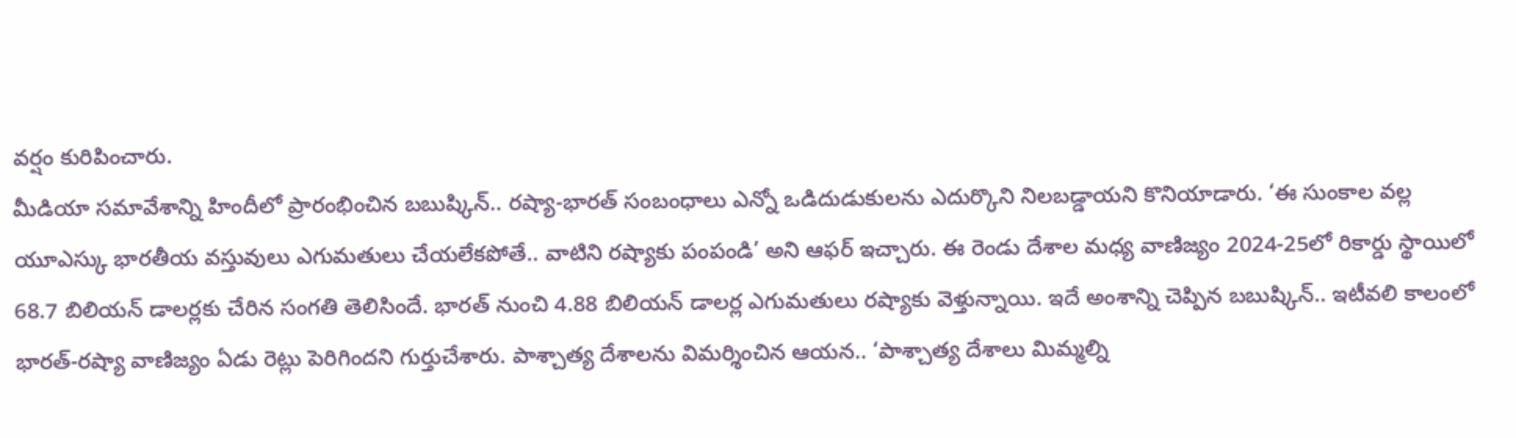వర్షం కురిపించారు.
మీడియా సమావేశాన్ని హిందీలో ప్రారంభించిన బబుష్కిన్.. రష్యా-భారత్ సంబంధాలు ఎన్నో ఒడిదుడుకులను ఎదుర్కొని నిలబడ్డాయని కొనియాడారు. ‘ఈ సుంకాల వల్ల యూఎస్కు భారతీయ వస్తువులు ఎగుమతులు చేయలేకపోతే.. వాటిని రష్యాకు పంపండి’ అని ఆఫర్ ఇచ్చారు. ఈ రెండు దేశాల మధ్య వాణిజ్యం 2024-25లో రికార్డు స్థాయిలో 68.7 బిలియన్ డాలర్లకు చేరిన సంగతి తెలిసిందే. భారత్ నుంచి 4.88 బిలియన్ డాలర్ల ఎగుమతులు రష్యాకు వెళ్తున్నాయి. ఇదే అంశాన్ని చెప్పిన బబుష్కిన్.. ఇటీవలి కాలంలో భారత్-రష్యా వాణిజ్యం ఏడు రెట్లు పెరిగిందని గుర్తుచేశారు. పాశ్చాత్య దేశాలను విమర్శించిన ఆయన.. ‘పాశ్చాత్య దేశాలు మిమ్మల్ని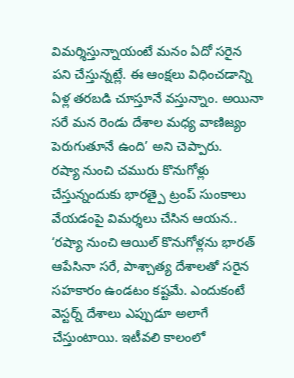విమర్శిస్తున్నాయంటే మనం ఏదో సరైన పని చేస్తున్నట్లే. ఈ ఆంక్షలు విధించడాన్ని ఏళ్ల తరబడి చూస్తూనే వస్తున్నాం. అయినా సరే మన రెండు దేశాల మధ్య వాణిజ్యం పెరుగుతూనే ఉంది’ అని చెప్పారు.
రష్యా నుంచి చమురు కొనుగోళ్లు చేస్తున్నందుకు భారత్పై ట్రంప్ సుంకాలు వేయడంపై విమర్శలు చేసిన ఆయన.. ‘రష్యా నుంచి ఆయిల్ కొనుగోళ్లను భారత్ ఆపేసినా సరే, పాశ్చాత్య దేశాలతో సరైన సహకారం ఉండటం కష్టమే. ఎందుకంటే వెస్టర్న్ దేశాలు ఎప్పుడూ అలాగే చేస్తుంటాయి. ఇటీవలి కాలంలో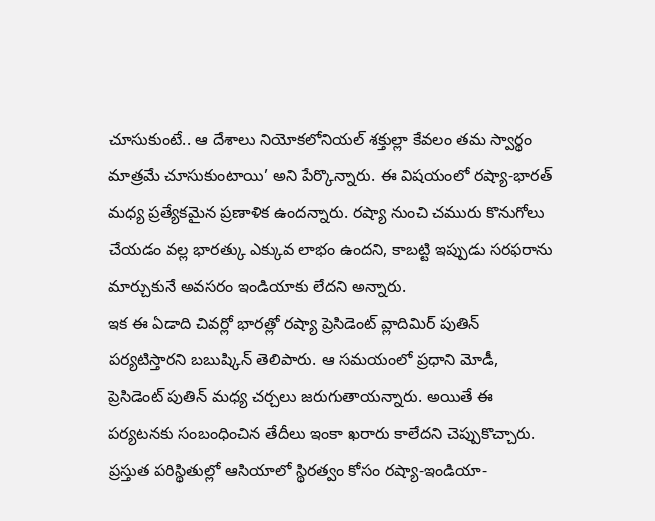చూసుకుంటే.. ఆ దేశాలు నియోకలోనియల్ శక్తుల్లా కేవలం తమ స్వార్థం మాత్రమే చూసుకుంటాయి’ అని పేర్కొన్నారు. ఈ విషయంలో రష్యా-భారత్ మధ్య ప్రత్యేకమైన ప్రణాళిక ఉందన్నారు. రష్యా నుంచి చమురు కొనుగోలు చేయడం వల్ల భారత్కు ఎక్కువ లాభం ఉందని, కాబట్టి ఇప్పుడు సరఫరాను మార్చుకునే అవసరం ఇండియాకు లేదని అన్నారు.
ఇక ఈ ఏడాది చివర్లో భారత్లో రష్యా ప్రెసిడెంట్ వ్లాదిమిర్ పుతిన్ పర్యటిస్తారని బబుష్కిన్ తెలిపారు. ఆ సమయంలో ప్రధాని మోడీ, ప్రెసిడెంట్ పుతిన్ మధ్య చర్చలు జరుగుతాయన్నారు. అయితే ఈ పర్యటనకు సంబంధించిన తేదీలు ఇంకా ఖరారు కాలేదని చెప్పుకొచ్చారు. ప్రస్తుత పరిస్థితుల్లో ఆసియాలో స్థిరత్వం కోసం రష్యా-ఇండియా-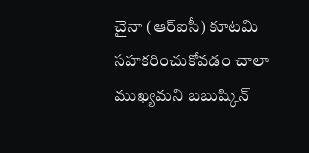చైనా (ఆర్ఐసీ) కూటమి సహకరించుకోవడం చాలా ముఖ్యమని బబుష్కిన్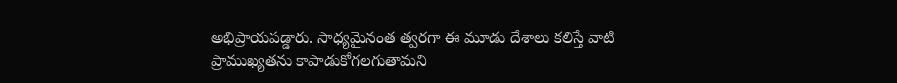అభిప్రాయపడ్డారు. సాధ్యమైనంత త్వరగా ఈ మూడు దేశాలు కలిస్తే వాటి ప్రాముఖ్యతను కాపాడుకోగలగుతామని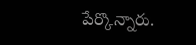పేర్కొన్నారు.